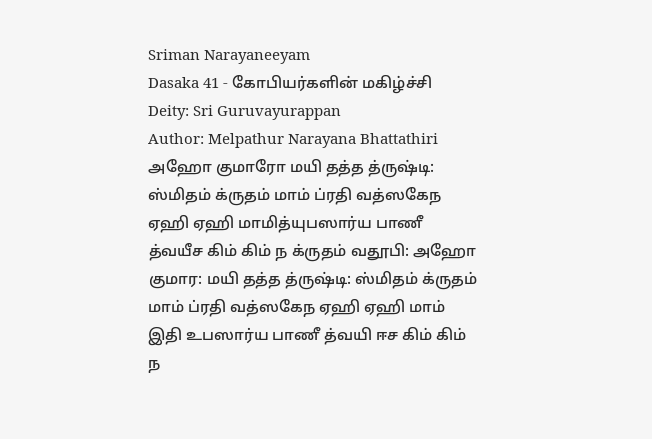Sriman Narayaneeyam
Dasaka 41 - கோபியர்களின் மகிழ்ச்சி
Deity: Sri Guruvayurappan
Author: Melpathur Narayana Bhattathiri
அஹோ குமாரோ மயி தத்த த்ருஷ்டி: ஸ்மிதம் க்ருதம் மாம் ப்ரதி வத்ஸகேந ஏஹி ஏஹி மாமித்யுபஸார்ய பாணீ த்வயீச கிம் கிம் ந க்ருதம் வதூபி: அஹோ குமார: மயி தத்த த்ருஷ்டி: ஸ்மிதம் க்ருதம் மாம் ப்ரதி வத்ஸகேந ஏஹி ஏஹி மாம் இதி உபஸார்ய பாணீ த்வயி ஈச கிம் கிம் ந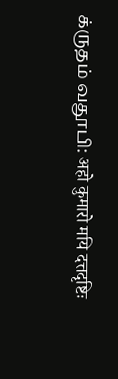க்ருதம் வதூபி: अहो कुमारो मयि दत्तदृष्टिः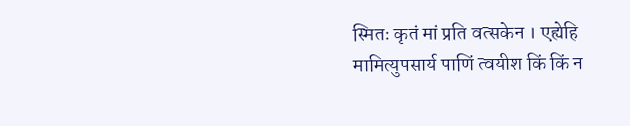स्मितः कृतं मां प्रति वत्सकेन । एह्येहि मामित्युपसार्य पाणिं त्वयीश किं किं न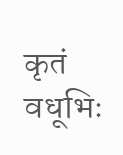कृतं वधूभिः